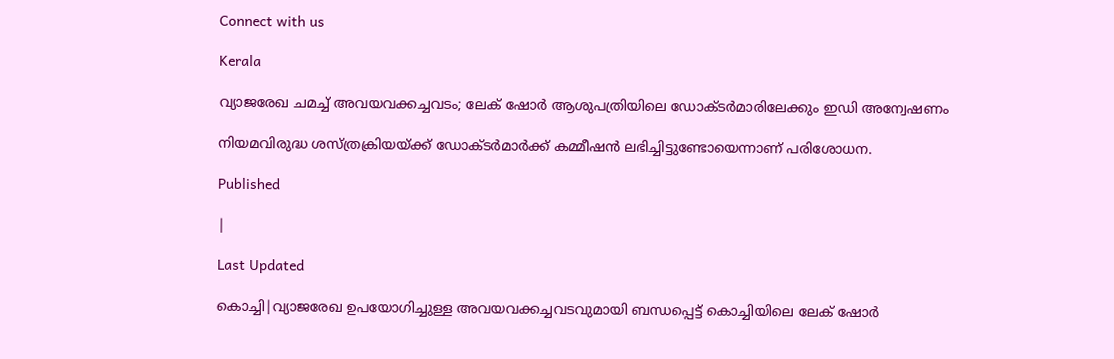Connect with us

Kerala

വ്യാജരേഖ ചമച്ച് അവയവക്കച്ചവടം; ലേക് ഷോര്‍ ആശുപത്രിയിലെ ഡോക്ടര്‍മാരിലേക്കും ഇഡി അന്വേഷണം

നിയമവിരുദ്ധ ശസ്ത്രക്രിയയ്ക്ക് ഡോക്ടര്‍മാര്‍ക്ക് കമ്മീഷന്‍ ലഭിച്ചിട്ടുണ്ടോയെന്നാണ് പരിശോധന.

Published

|

Last Updated

കൊച്ചി|വ്യാജരേഖ ഉപയോഗിച്ചുള്ള അവയവക്കച്ചവടവുമായി ബന്ധപ്പെട്ട് കൊച്ചിയിലെ ലേക് ഷോര്‍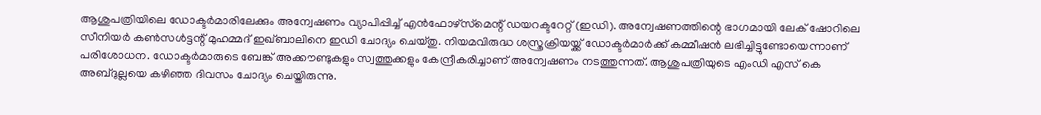ആശുപത്രിയിലെ ഡോക്ടര്‍മാരിലേക്കും അന്വേഷണം വ്യാപിപ്പിച്ച് എന്‍ഫോഴ്‌സ്‌മെന്റ് ഡയറക്ടറേറ്റ് (ഇഡി). അന്വേഷണത്തിന്റെ ഭാഗമായി ലേക് ഷോറിലെ സീനിയര്‍ കണ്‍സള്‍ട്ടന്റ് മുഹമ്മദ് ഇഖ്ബാലിനെ ഇഡി ചോദ്യം ചെയ്തു. നിയമവിരുദ്ധ ശസ്ത്രക്രിയയ്ക്ക് ഡോക്ടര്‍മാര്‍ക്ക് കമ്മീഷന്‍ ലഭിച്ചിട്ടുണ്ടോയെന്നാണ് പരിശോധന. ഡോക്ടര്‍മാരുടെ ബേങ്ക് അക്കൗണ്ടുകളും സ്വത്തുക്കളും കേന്ദ്രീകരിച്ചാണ് അന്വേഷണം നടത്തുന്നത്. ആശുപത്രിയുടെ എംഡി എസ് കെ അബ്ദുല്ലയെ കഴിഞ്ഞ ദിവസം ചോദ്യം ചെയ്തിരുന്നു.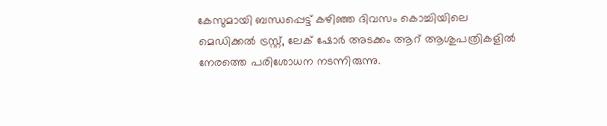കേസുമായി ബന്ധപ്പെട്ട് കഴിഞ്ഞ ദിവസം കൊച്ചിയിലെ മെഡിക്കല്‍ ട്രസ്റ്റ്, ലേക് ഷോര്‍ അടക്കം ആറ് ആശുപത്രികളില്‍ നേരത്തെ പരിശോധന നടന്നിരുന്നു.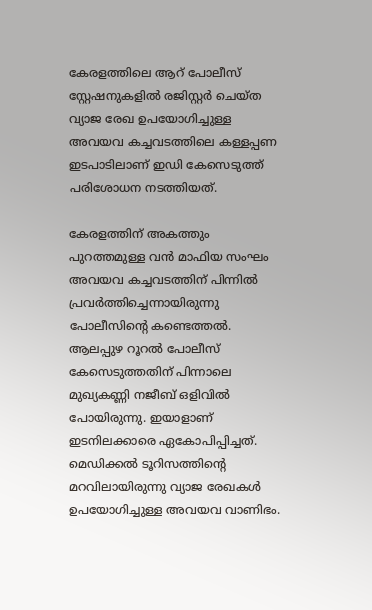കേരളത്തിലെ ആറ് പോലീസ് സ്റ്റേഷനുകളില്‍ രജിസ്റ്റര്‍ ചെയ്ത വ്യാജ രേഖ ഉപയോഗിച്ചുള്ള അവയവ കച്ചവടത്തിലെ കള്ളപ്പണ ഇടപാടിലാണ് ഇഡി കേസെടുത്ത് പരിശോധന നടത്തിയത്.

കേരളത്തിന് അകത്തും പുറത്തമുള്ള വന്‍ മാഫിയ സംഘം അവയവ കച്ചവടത്തിന് പിന്നില്‍ പ്രവര്‍ത്തിച്ചെന്നായിരുന്നു പോലീസിന്റെ കണ്ടെത്തല്‍. ആലപ്പുഴ റൂറല്‍ പോലീസ് കേസെടുത്തതിന് പിന്നാലെ മുഖ്യകണ്ണി നജീബ് ഒളിവില്‍ പോയിരുന്നു. ഇയാളാണ് ഇടനിലക്കാരെ ഏകോപിപ്പിച്ചത്. മെഡിക്കല്‍ ടൂറിസത്തിന്റെ മറവിലായിരുന്നു വ്യാജ രേഖകള്‍ ഉപയോഗിച്ചുള്ള അവയവ വാണിഭം.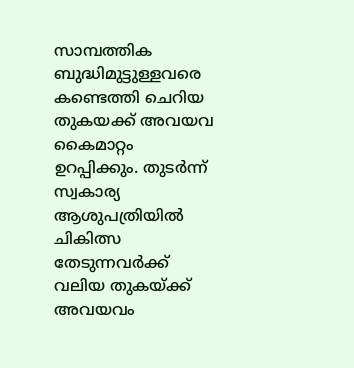സാമ്പത്തിക ബുദ്ധിമുട്ടുള്ളവരെ കണ്ടെത്തി ചെറിയ തുകയക്ക് അവയവ കൈമാറ്റം ഉറപ്പിക്കും. തുടര്‍ന്ന് സ്വകാര്യ ആശുപത്രിയില്‍ ചികിത്സ തേടുന്നവര്‍ക്ക് വലിയ തുകയ്ക്ക് അവയവം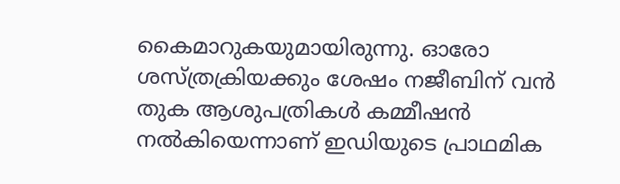കൈമാറുകയുമായിരുന്നു. ഓരോ ശസ്ത്രക്രിയക്കും ശേഷം നജീബിന് വന്‍ തുക ആശുപത്രികള്‍ കമ്മീഷന്‍ നല്‍കിയെന്നാണ് ഇഡിയുടെ പ്രാഥമിക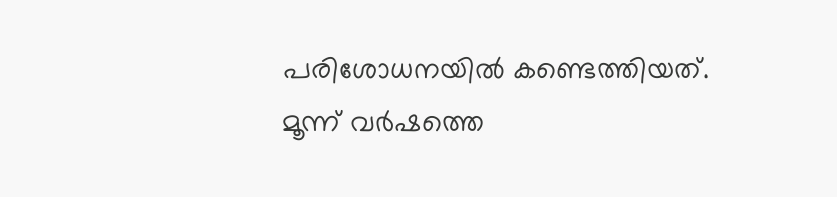പരിശോധനയില്‍ കണ്ടെത്തിയത്. മൂന്ന് വര്‍ഷത്തെ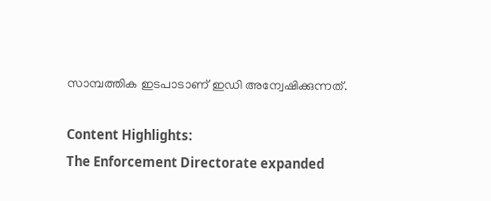സാമ്പത്തിക ഇടപാടാണ് ഇഡി അന്വേഷിക്കുന്നത്.

Content Highlights:
The Enforcement Directorate expanded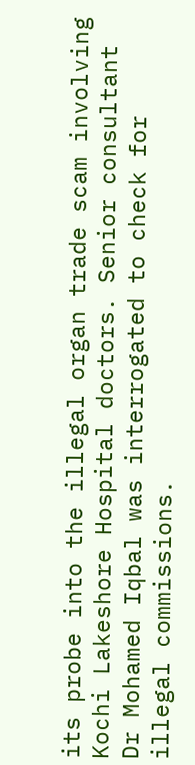its probe into the illegal organ trade scam involving Kochi Lakeshore Hospital doctors. Senior consultant Dr Mohamed Iqbal was interrogated to check for illegal commissions.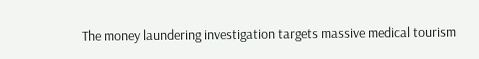The money laundering investigation targets massive medical tourism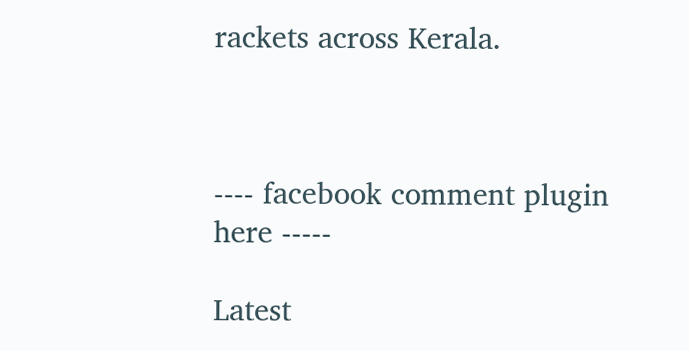rackets across Kerala.



---- facebook comment plugin here -----

Latest